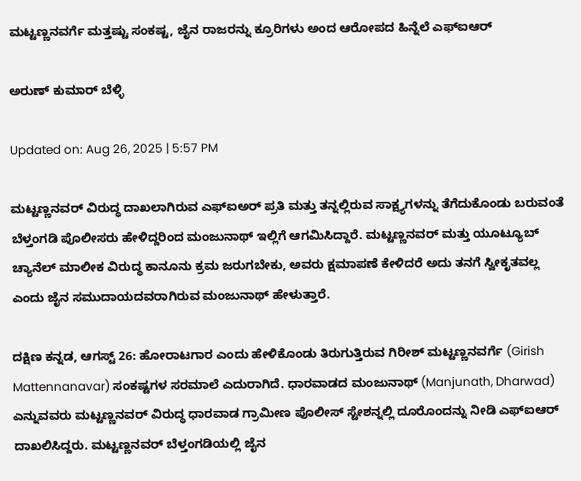ಮಟ್ಟಣ್ಣನವರ್ಗೆ ಮತ್ತಷ್ಟು ಸಂಕಷ್ಟ, ಜೈನ ರಾಜರನ್ನು ಕ್ರೂರಿಗಳು ಅಂದ ಆರೋಪದ ಹಿನ್ನೆಲೆ ಎಫ್ಐಆರ್

ಅರುಣ್ ಕುಮಾರ್ ಬೆಳ್ಳಿ

Updated on: Aug 26, 2025 | 5:57 PM

ಮಟ್ಟಣ್ಣನವರ್ ವಿರುದ್ಧ ದಾಖಲಾಗಿರುವ ಎಫ್ಐಅರ್ ಪ್ರತಿ ಮತ್ತು ತನ್ನಲ್ಲಿರುವ ಸಾಕ್ಷ್ಯಗಳನ್ನು ತೆಗೆದುಕೊಂಡು ಬರುವಂತೆ ಬೆಳ್ತಂಗಡಿ ಪೊಲೀಸರು ಹೇಳಿದ್ದರಿಂದ ಮಂಜುನಾಥ್ ಇಲ್ಲಿಗೆ ಆಗಮಿಸಿದ್ದಾರೆ. ಮಟ್ಟಣ್ಣನವರ್ ಮತ್ತು ಯೂಟ್ಯೂಬ್ ಚ್ಯಾನೆಲ್ ಮಾಲೀಕ ವಿರುದ್ಧ ಕಾನೂನು ಕ್ರಮ ಜರುಗಬೇಕು, ಅವರು ಕ್ಷಮಾಪಣೆ ಕೇಳಿದರೆ ಅದು ತನಗೆ ಸ್ವೀಕೃತವಲ್ಲ ಎಂದು ಜೈನ ಸಮುದಾಯದವರಾಗಿರುವ ಮಂಜುನಾಥ್ ಹೇಳುತ್ತಾರೆ.

ದಕ್ಷಿಣ ಕನ್ನಡ, ಆಗಸ್ಟ್ 26: ಹೋರಾಟಗಾರ ಎಂದು ಹೇಳಿಕೊಂಡು ತಿರುಗುತ್ತಿರುವ ಗಿರೀಶ್ ಮಟ್ಟಣ್ಣನವರ್ಗೆ (Girish Mattennanavar) ಸಂಕಷ್ಟಗಳ ಸರಮಾಲೆ ಎದುರಾಗಿದೆ. ಧಾರವಾಡದ ಮಂಜುನಾಥ್ (Manjunath, Dharwad) ಎನ್ನುವವರು ಮಟ್ಟಣ್ಣನವರ್ ವಿರುದ್ಧ ಧಾರವಾಡ ಗ್ರಾಮೀಣ ಪೊಲೀಸ್ ಸ್ಟೇಶನ್ನಲ್ಲಿ ದೂರೊಂದನ್ನು ನೀಡಿ ಎಫ್ಐಆರ್ ದಾಖಲಿಸಿದ್ದರು. ಮಟ್ಟಣ್ಣನವರ್ ಬೆಳ್ತಂಗಡಿಯಲ್ಲಿ ಜೈನ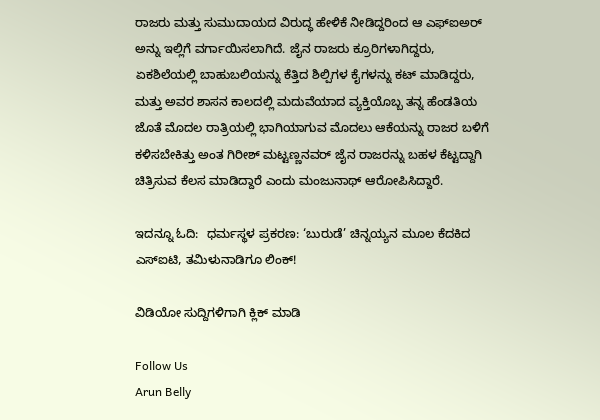ರಾಜರು ಮತ್ತು ಸುಮುದಾಯದ ವಿರುದ್ಧ ಹೇಳಿಕೆ ನೀಡಿದ್ದರಿಂದ ಆ ಎಫ್ಐಅರ್ ಅನ್ನು ಇಲ್ಲಿಗೆ ವರ್ಗಾಯಿಸಲಾಗಿದೆ. ಜೈನ ರಾಜರು ಕ್ರೂರಿಗಳಾಗಿದ್ದರು, ಏಕಶಿಲೆಯಲ್ಲಿ ಬಾಹುಬಲಿಯನ್ನು ಕೆತ್ತಿದ ಶಿಲ್ಪಿಗಳ ಕೈಗಳನ್ನು ಕಟ್ ಮಾಡಿದ್ದರು, ಮತ್ತು ಅವರ ಶಾಸನ ಕಾಲದಲ್ಲಿ ಮದುವೆಯಾದ ವ್ಯಕ್ತಿಯೊಬ್ಬ ತನ್ನ ಹೆಂಡತಿಯ ಜೊತೆ ಮೊದಲ ರಾತ್ರಿಯಲ್ಲಿ ಭಾಗಿಯಾಗುವ ಮೊದಲು ಆಕೆಯನ್ನು ರಾಜರ ಬಳಿಗೆ ಕಳಿಸಬೇಕಿತ್ತು ಅಂತ ಗಿರೀಶ್ ಮಟ್ಟಣ್ಣನವರ್ ಜೈನ ರಾಜರನ್ನು ಬಹಳ ಕೆಟ್ಟದ್ದಾಗಿ ಚಿತ್ರಿಸುವ ಕೆಲಸ ಮಾಡಿದ್ದಾರೆ ಎಂದು ಮಂಜುನಾಥ್ ಆರೋಪಿಸಿದ್ದಾರೆ.

ಇದನ್ನೂ ಓದಿ:  ಧರ್ಮಸ್ಥಳ ಪ್ರಕರಣ: ‘ಬುರುಡೆ’ ಚಿನ್ನಯ್ಯನ ಮೂಲ ಕೆದಕಿದ ಎಸ್ಐಟಿ, ತಮಿಳುನಾಡಿಗೂ ಲಿಂಕ್!

ವಿಡಿಯೋ ಸುದ್ದಿಗಳಿಗಾಗಿ ಕ್ಲಿಕ್ ಮಾಡಿ

Follow Us
Arun Belly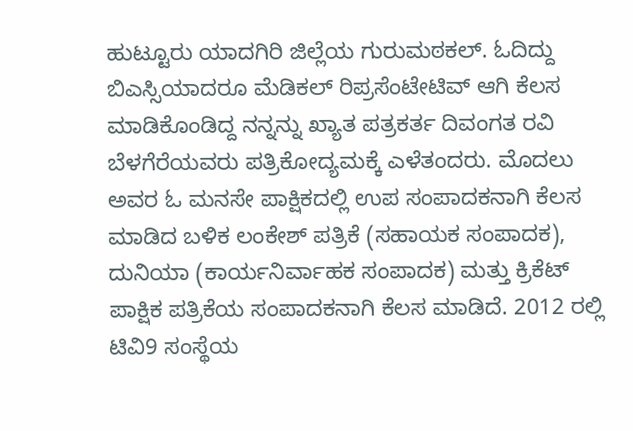ಹುಟ್ಟೂರು ಯಾದಗಿರಿ ಜಿಲ್ಲೆಯ ಗುರುಮಠಕಲ್. ಓದಿದ್ದು ಬಿಎಸ್ಸಿಯಾದರೂ ಮೆಡಿಕಲ್ ರಿಪ್ರಸೆಂಟೇಟಿವ್ ಆಗಿ ಕೆಲಸ ಮಾಡಿಕೊಂಡಿದ್ದ ನನ್ನನ್ನು ಖ್ಯಾತ ಪತ್ರಕರ್ತ ದಿವಂಗತ ರವಿ ಬೆಳಗೆರೆಯವರು ಪತ್ರಿಕೋದ್ಯಮಕ್ಕೆ ಎಳೆತಂದರು. ಮೊದಲು ಅವರ ಓ ಮನಸೇ ಪಾಕ್ಷಿಕದಲ್ಲಿ ಉಪ ಸಂಪಾದಕನಾಗಿ ಕೆಲಸ ಮಾಡಿದ ಬಳಿಕ ಲಂಕೇಶ್ ಪತ್ರಿಕೆ (ಸಹಾಯಕ ಸಂಪಾದಕ), ದುನಿಯಾ (ಕಾರ್ಯನಿರ್ವಾಹಕ ಸಂಪಾದಕ) ಮತ್ತು ಕ್ರಿಕೆಟ್ ಪಾಕ್ಷಿಕ ಪತ್ರಿಕೆಯ ಸಂಪಾದಕನಾಗಿ ಕೆಲಸ ಮಾಡಿದೆ. 2012 ರಲ್ಲಿ ಟಿವಿ9 ಸಂಸ್ಥೆಯ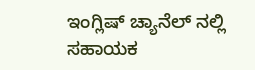ಇಂಗ್ಲಿಷ್ ಚ್ಯಾನೆಲ್ ನಲ್ಲಿ ಸಹಾಯಕ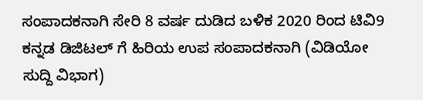ಸಂಪಾದಕನಾಗಿ ಸೇರಿ 8 ವರ್ಷ ದುಡಿದ ಬಳಿಕ 2020 ರಿಂದ ಟಿವಿ9 ಕನ್ನಡ ಡಿಜಿಟಲ್ ಗೆ ಹಿರಿಯ ಉಪ ಸಂಪಾದಕನಾಗಿ (ವಿಡಿಯೋ ಸುದ್ದಿ ವಿಭಾಗ)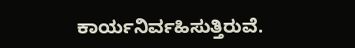ಕಾರ್ಯನಿರ್ವಹಿಸುತ್ತಿರುವೆ.